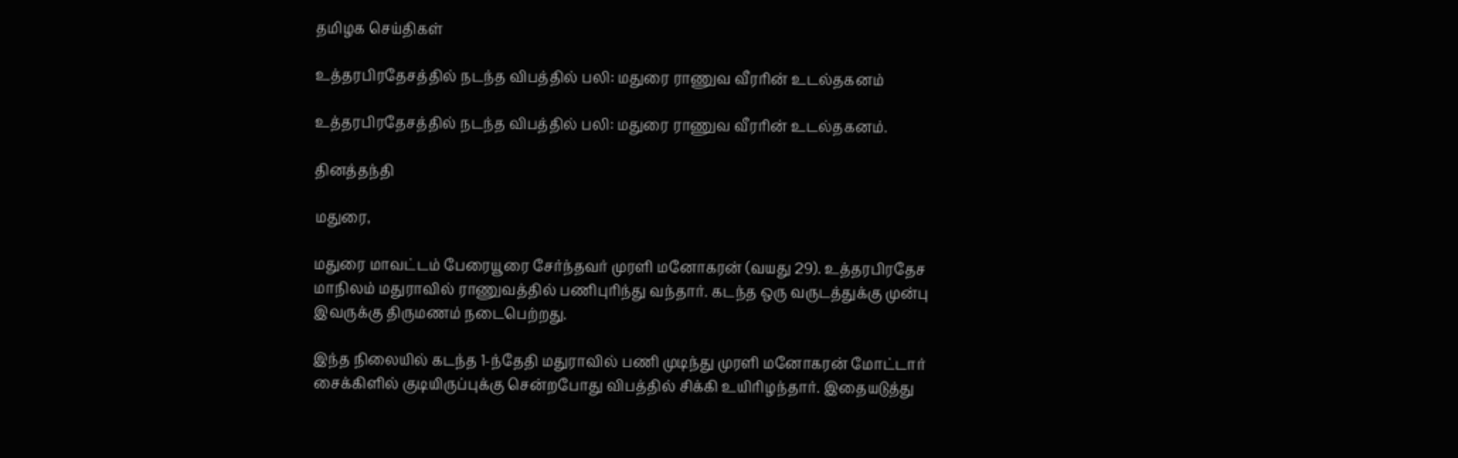தமிழக செய்திகள்

உத்தரபிரதேசத்தில் நடந்த விபத்தில் பலி: மதுரை ராணுவ வீரரின் உடல்தகனம்

உத்தரபிரதேசத்தில் நடந்த விபத்தில் பலி: மதுரை ராணுவ வீரரின் உடல்தகனம்.

தினத்தந்தி

மதுரை,

மதுரை மாவட்டம் பேரையூரை சேர்ந்தவர் முரளி மனோகரன் (வயது 29). உத்தரபிரதேச மாநிலம் மதுராவில் ராணுவத்தில் பணிபுரிந்து வந்தார். கடந்த ஒரு வருடத்துக்கு முன்பு இவருக்கு திருமணம் நடைபெற்றது.

இந்த நிலையில் கடந்த 1-ந்தேதி மதுராவில் பணி முடிந்து முரளி மனோகரன் மோட்டார் சைக்கிளில் குடியிருப்புக்கு சென்றபோது விபத்தில் சிக்கி உயிரிழந்தார். இதையடுத்து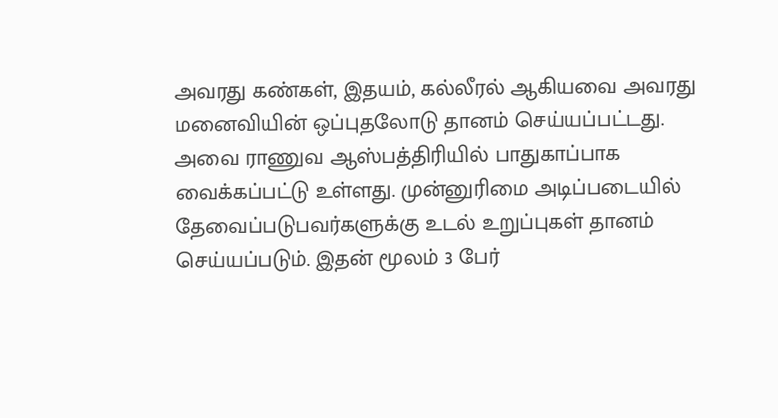அவரது கண்கள், இதயம், கல்லீரல் ஆகியவை அவரது மனைவியின் ஒப்புதலோடு தானம் செய்யப்பட்டது. அவை ராணுவ ஆஸ்பத்திரியில் பாதுகாப்பாக வைக்கப்பட்டு உள்ளது. முன்னுரிமை அடிப்படையில் தேவைப்படுபவர்களுக்கு உடல் உறுப்புகள் தானம் செய்யப்படும். இதன் மூலம் 3 பேர்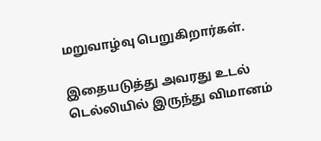மறுவாழ்வு பெறுகிறார்கள்.

இதையடுத்து அவரது உடல் டெல்லியில் இருந்து விமானம்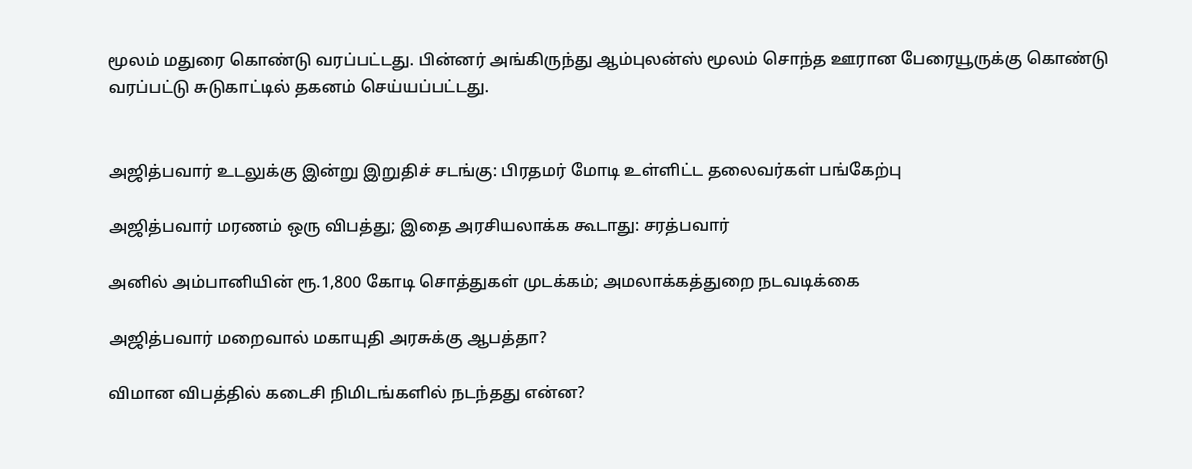மூலம் மதுரை கொண்டு வரப்பட்டது. பின்னர் அங்கிருந்து ஆம்புலன்ஸ் மூலம் சொந்த ஊரான பேரையூருக்கு கொண்டு வரப்பட்டு சுடுகாட்டில் தகனம் செய்யப்பட்டது.


அஜித்பவார் உடலுக்கு இன்று இறுதிச் சடங்கு: பிரதமர் மோடி உள்ளிட்ட தலைவர்கள் பங்கேற்பு

அஜித்பவார் மரணம் ஒரு விபத்து; இதை அரசியலாக்க கூடாது: சரத்பவார்

அனில் அம்பானியின் ரூ.1,800 கோடி சொத்துகள் முடக்கம்; அமலாக்கத்துறை நடவடிக்கை

அஜித்பவார் மறைவால் மகாயுதி அரசுக்கு ஆபத்தா?

விமான விபத்தில் கடைசி நிமிடங்களில் நடந்தது என்ன?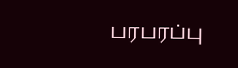பரபரப்பு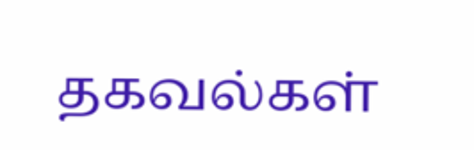தகவல்கள்